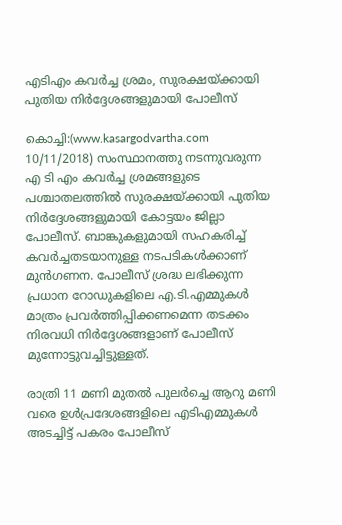എടിഎം കവര്‍ച്ച ശ്രമം, സുരക്ഷയ്ക്കായി പുതിയ നിര്‍ദ്ദേശങ്ങളുമായി പോലീസ്

കൊച്ചി:(www.kasargodvartha.com 10/11/2018) സംസ്ഥാനത്തു നടന്നുവരുന്ന എ ടി എം കവര്‍ച്ച ശ്രമങ്ങളുടെ പശ്ചാതലത്തില്‍ സുരക്ഷയ്ക്കായി പുതിയ നിര്‍ദ്ദേശങ്ങളുമായി കോട്ടയം ജില്ലാ പോലീസ്. ബാങ്കുകളുമായി സഹകരിച്ച് കവര്‍ച്ചതടയാനുള്ള നടപടികള്‍ക്കാണ് മുന്‍ഗണന. പോലീസ് ശ്രദ്ധ ലഭിക്കുന്ന പ്രധാന റോഡുകളിലെ എ.ടി.എമ്മുകള്‍ മാത്രം പ്രവര്‍ത്തിപ്പിക്കണമെന്ന തടക്കം നിരവധി നിര്‍ദ്ദേശങ്ങളാണ് പോലീസ് മുന്നോട്ടുവച്ചിട്ടുള്ളത്.

രാത്രി 11 മണി മുതല്‍ പുലര്‍ച്ചെ ആറു മണി വരെ ഉള്‍പ്രദേശങ്ങളിലെ എടിഎമ്മുകള്‍ അടച്ചിട്ട് പകരം പോലീസ്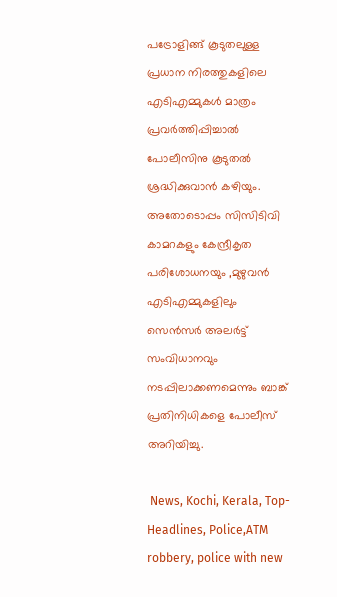പട്രോളിങ്ങ് കൂടുതലുള്ള പ്രധാന നിരത്തുകളിലെ എടിഎമ്മുകള്‍ മാത്രം പ്രവര്‍ത്തിപ്പിച്ചാല്‍ പോലീസിനു കൂടുതല്‍ ശ്രദ്ധിക്കുവാന്‍ കഴിയും. അതോടൊപ്പം സിസിടിവി കാമറകളും കേന്ദ്രീകൃത പരിശോധനയും ,മുഴുവന്‍ എടിഎമ്മുകളിലും സെന്‍സര്‍ അലര്‍ട്ട് സംവിധാനവും നടപ്പിലാക്കണമെന്നും ബാങ്ക് പ്രതിനിധികളെ പോലീസ് അറിയിച്ചു.

 News, Kochi, Kerala, Top-Headlines, Police,ATM robbery, police with new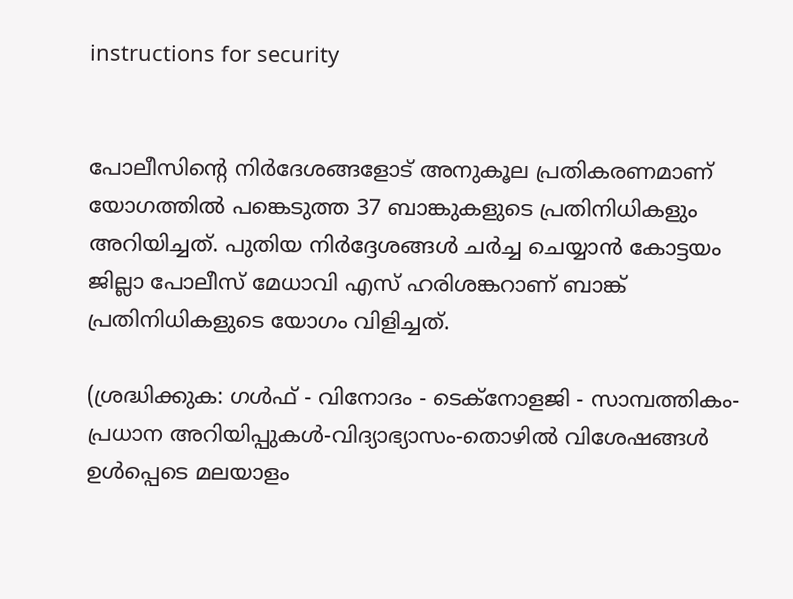instructions for security


പോലീസിന്റെ നിര്‍ദേശങ്ങളോട് അനുകൂല പ്രതികരണമാണ് യോഗത്തില്‍ പങ്കെടുത്ത 37 ബാങ്കുകളുടെ പ്രതിനിധികളും അറിയിച്ചത്. പുതിയ നിര്‍ദ്ദേശങ്ങള്‍ ചര്‍ച്ച ചെയ്യാന്‍ കോട്ടയം ജില്ലാ പോലീസ് മേധാവി എസ് ഹരിശങ്കറാണ് ബാങ്ക് പ്രതിനിധികളുടെ യോഗം വിളിച്ചത്.

(ശ്രദ്ധിക്കുക: ഗൾഫ് - വിനോദം - ടെക്നോളജി - സാമ്പത്തികം- പ്രധാന അറിയിപ്പുകൾ-വിദ്യാഭ്യാസം-തൊഴിൽ വിശേഷങ്ങൾ ഉൾപ്പെടെ മലയാളം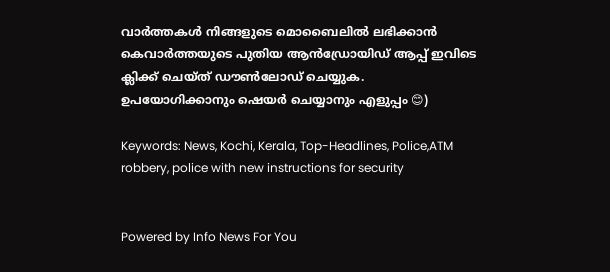വാർത്തകൾ നിങ്ങളുടെ മൊബൈലിൽ ലഭിക്കാൻ കെവാർത്തയുടെ പുതിയ ആൻഡ്രോയിഡ് ആപ്പ് ഇവിടെ ക്ലിക്ക് ചെയ്ത് ഡൗൺലോഡ് ചെയ്യുക. ഉപയോഗിക്കാനും ഷെയർ ചെയ്യാനും എളുപ്പം 😊)

Keywords: News, Kochi, Kerala, Top-Headlines, Police,ATM robbery, police with new instructions for security


Powered by Info News For You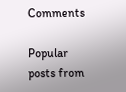Comments

Popular posts from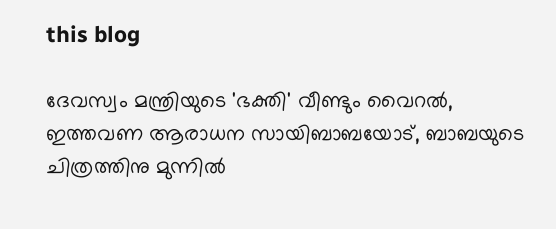this blog

ദേവസ്വം മന്ത്രിയുടെ 'ഭക്തി' വീണ്ടും വൈറല്‍, ഇത്തവണ ആരാധന സായിബാബയോട്, ബാബയുടെ ചിത്രത്തിനു മുന്നില്‍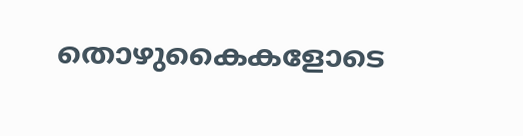തൊഴുകൈകളോടെ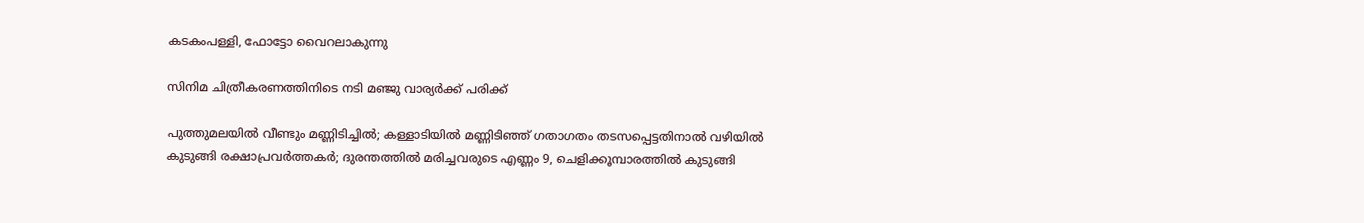കടകംപള്ളി, ഫോട്ടോ വൈറലാകുന്നു

സിനിമ ചിത്രീകരണത്തിനിടെ നടി മഞ്ജു വാര്യര്‍ക്ക് പരിക്ക്

പുത്തുമലയില്‍ വീണ്ടും മണ്ണിടിച്ചില്‍; കള്ളാടിയില്‍ മണ്ണിടിഞ്ഞ് ഗതാഗതം തടസപ്പെട്ടതിനാല്‍ വഴിയില്‍ കുടുങ്ങി രക്ഷാപ്രവര്‍ത്തകര്‍; ദുരന്തത്തില്‍ മരിച്ചവരുടെ എണ്ണം 9, ചെളിക്കൂമ്പാരത്തില്‍ കുടുങ്ങി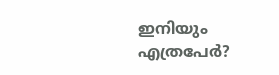ഇനിയും എത്രപേര്‍?